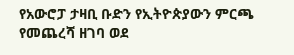የአውሮፓ ታዛቢ ቡድን የኢትዮጵያውን ምርጫ የመጨረሻ ዘገባ ወደ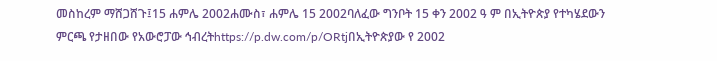መስከረም ማሸጋሸጉ፤15 ሐምሌ 2002ሐሙስ፣ ሐምሌ 15 2002ባለፈው ግንቦት 15 ቀን 2002 ዓ ም በኢትዮጵያ የተካሄደውን ምርጫ የታዘበው የአውሮፓው ኅብረትhttps://p.dw.com/p/ORtjበኢትዮጵያው የ 2002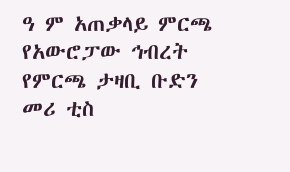ዓ ም አጠቃላይ ምርጫ የአውሮፓው ኅብረት የምርጫ ታዛቢ ቡድን መሪ ቲስ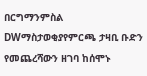በርግማንምስል DWማስታወቂያየምርጫ ታዛቢ ቡድን የመጨረሻውን ዘገባ ከሰሞኑ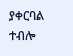ያቀርባል ተብሎ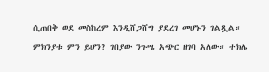ሲጠበቅ ወደ መስከረም እንዲሸጋሸግ ያደረገ መሆኑን ገልጿል። ምክንያቱ ምን ይሆን? ገበያው ንጉሤ አጭር ዘገባ አለው። ተክሌ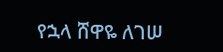የኋላ ሸዋዬ ለገሠ